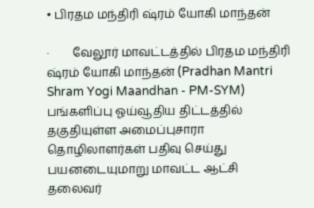• பிரதம மந்திரி ஷ்ரம் யோகி மாந்தன்

·        வேலூர் மாவட்டத்தில் பிரதம மந்திரி ஷ்ரம் யோகி மாந்தன் (Pradhan Mantri Shram Yogi Maandhan - PM-SYM) பங்களிப்பு ஓய்வூதிய திட்டத்தில் தகுதியுள்ள அமைப்புசாரா தொழிலாளர்கள் பதிவு செய்து பயனடையுமாறு மாவட்ட ஆட்சி தலைவர்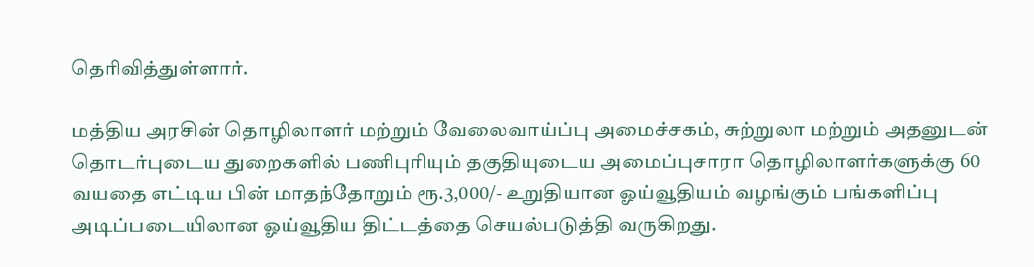தெரிவித்துள்ளார்.

மத்திய அரசின் தொழிலாளர் மற்றும் வேலைவாய்ப்பு அமைச்சகம், சுற்றுலா மற்றும் அதனுடன் தொடர்புடைய துறைகளில் பணிபுரியும் தகுதியுடைய அமைப்புசாரா தொழிலாளர்களுக்கு 60 வயதை எட்டிய பின் மாதந்தோறும் ரூ.3,000/- உறுதியான ஓய்வூதியம் வழங்கும் பங்களிப்பு அடிப்படையிலான ஓய்வூதிய திட்டத்தை செயல்படுத்தி வருகிறது.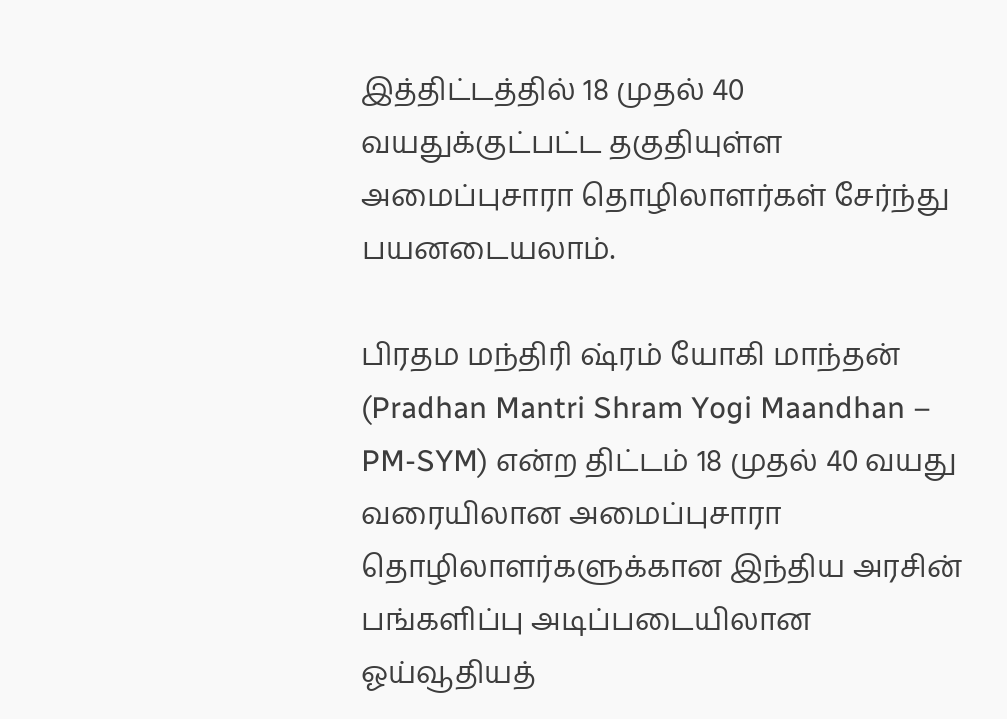இத்திட்டத்தில் 18 முதல் 40 வயதுக்குட்பட்ட தகுதியுள்ள அமைப்புசாரா தொழிலாளர்கள் சேர்ந்து பயனடையலாம்.

பிரதம மந்திரி ஷ்ரம் யோகி மாந்தன் (Pradhan Mantri Shram Yogi Maandhan – PM-SYM) என்ற திட்டம் 18 முதல் 40 வயது வரையிலான அமைப்புசாரா தொழிலாளர்களுக்கான இந்திய அரசின் பங்களிப்பு அடிப்படையிலான ஓய்வூதியத்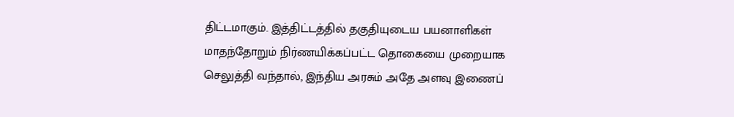திட்டமாகும். இத்திட்டத்தில் தகுதியுடைய பயனாளிகள் மாதந்தோறும் நிர்ணயிக்கப்பட்ட தொகையை முறையாக செலுத்தி வந்தால், இந்திய அரசும் அதே அளவு இணைப்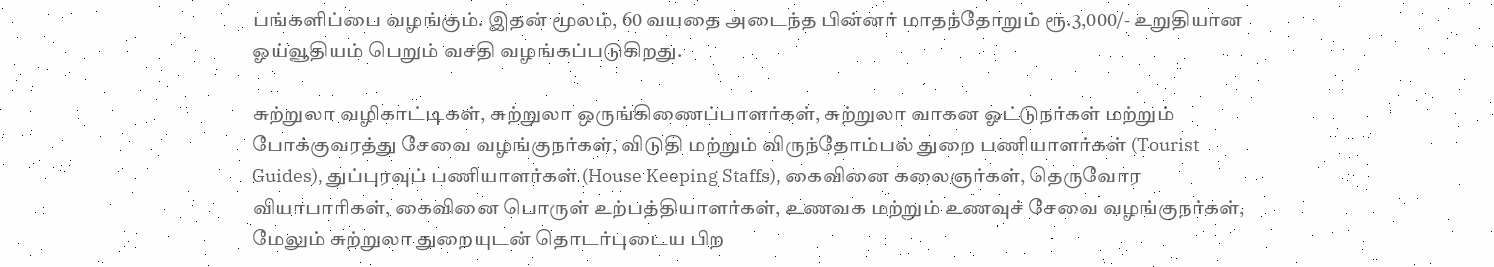பங்களிப்பை வழங்கும். இதன் மூலம், 60 வயதை அடைந்த பின்னர் மாதந்தோறும் ரூ.3,000/- உறுதியான ஓய்வூதியம் பெறும் வசதி வழங்கப்படுகிறது.

சுற்றுலா வழிகாட்டிகள், சுற்றுலா ஒருங்கிணைப்பாளர்கள், சுற்றுலா வாகன ஓட்டுநர்கள் மற்றும் போக்குவரத்து சேவை வழங்குநர்கள், விடுதி மற்றும் விருந்தோம்பல் துறை பணியாளர்கள் (Tourist Guides), துப்புரவுப் பணியாளர்கள் (House Keeping Staffs), கைவினை கலைஞர்கள், தெருவோர வியாபாரிகள், கைவினை பொருள் உற்பத்தியாளர்கள், உணவக மற்றும் உணவுச் சேவை வழங்குநர்கள், மேலும் சுற்றுலா துறையுடன் தொடர்புடைய பிற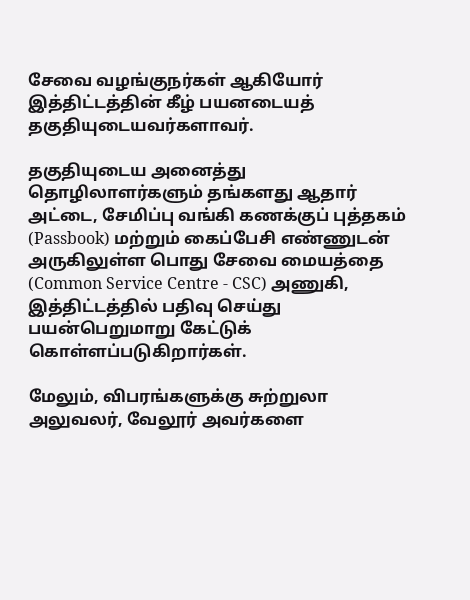சேவை வழங்குநர்கள் ஆகியோர் இத்திட்டத்தின் கீழ் பயனடையத் தகுதியுடையவர்களாவர்.

தகுதியுடைய அனைத்து தொழிலாளர்களும் தங்களது ஆதார் அட்டை, சேமிப்பு வங்கி கணக்குப் புத்தகம் (Passbook) மற்றும் கைப்பேசி எண்ணுடன் அருகிலுள்ள பொது சேவை மையத்தை (Common Service Centre - CSC) அணுகி, இத்திட்டத்தில் பதிவு செய்து பயன்பெறுமாறு கேட்டுக் கொள்ளப்படுகிறார்கள்.

மேலும், விபரங்களுக்கு சுற்றுலா அலுவலர், வேலூர் அவர்களை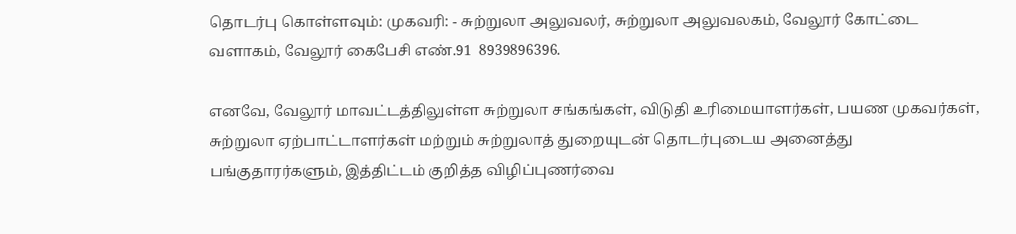தொடர்பு கொள்ளவும்: முகவரி: - சுற்றுலா அலுவலர், சுற்றுலா அலுவலகம், வேலூர் கோட்டை வளாகம், வேலூர் கைபேசி எண்.91  8939896396.

எனவே, வேலூர் மாவட்டத்திலுள்ள சுற்றுலா சங்கங்கள், விடுதி உரிமையாளர்கள், பயண முகவர்கள், சுற்றுலா ஏற்பாட்டாளர்கள் மற்றும் சுற்றுலாத் துறையுடன் தொடர்புடைய அனைத்து பங்குதாரர்களும், இத்திட்டம் குறித்த விழிப்புணர்வை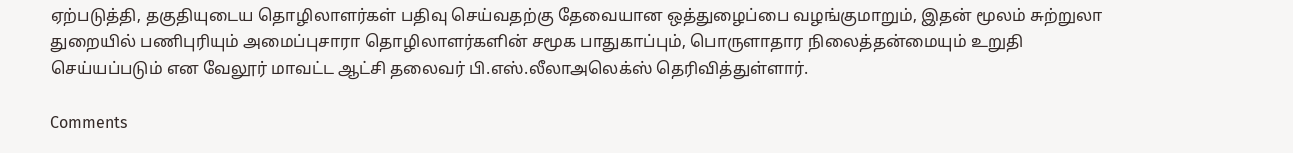ஏற்படுத்தி, தகுதியுடைய தொழிலாளர்கள் பதிவு செய்வதற்கு தேவையான ஒத்துழைப்பை வழங்குமாறும், இதன் மூலம் சுற்றுலா துறையில் பணிபுரியும் அமைப்புசாரா தொழிலாளர்களின் சமூக பாதுகாப்பும், பொருளாதார நிலைத்தன்மையும் உறுதி செய்யப்படும் என வேலூர் மாவட்ட ஆட்சி தலைவர் பி.எஸ்.லீலாஅலெக்ஸ் தெரிவித்துள்ளார்.

Comments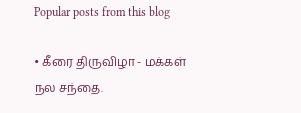Popular posts from this blog

• கீரை திருவிழா - மக்கள் நல சந்தை.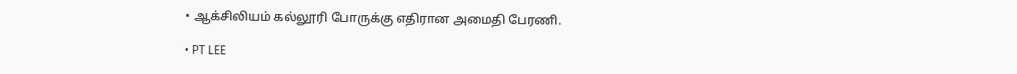• ஆக்சிலியம் கல்லூரி போருக்கு எதிரான அமைதி பேரணி.

• PT LEE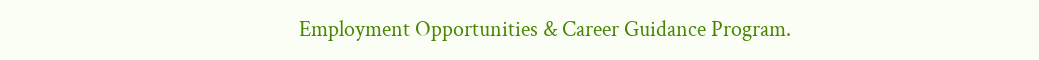Employment Opportunities & Career Guidance Program.